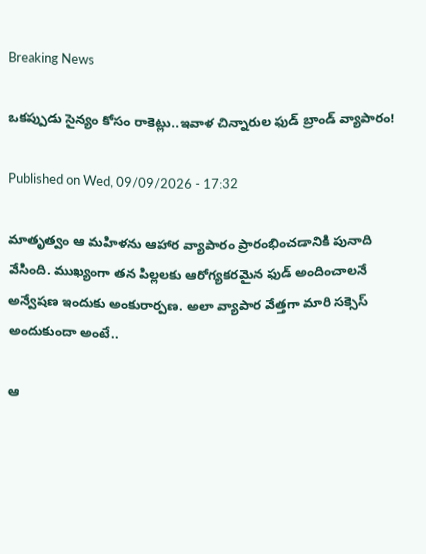Breaking News

ఒకప్పుడు సైన్యం కోసం రాకెట్లు..ఇవాళ చిన్నారుల ఫుడ్‌ బ్రాండ్‌ వ్యాపారం!

Published on Wed, 09/09/2026 - 17:32

మాతృత్వం ఆ మహిళను ఆహార వ్యాపారం ప్రారంభించడానికి పునాది వేసింది. ముఖ్యంగా తన పిల్లలకు ఆరోగ్యకరమైన ఫుడ్‌ అందించాలనే అన్వేషణ ఇందుకు అంకురార్పణ. అలా వ్యాపార వేత్తగా మారి సక్సెస్‌ అందుకుందా అంటే..

ఆ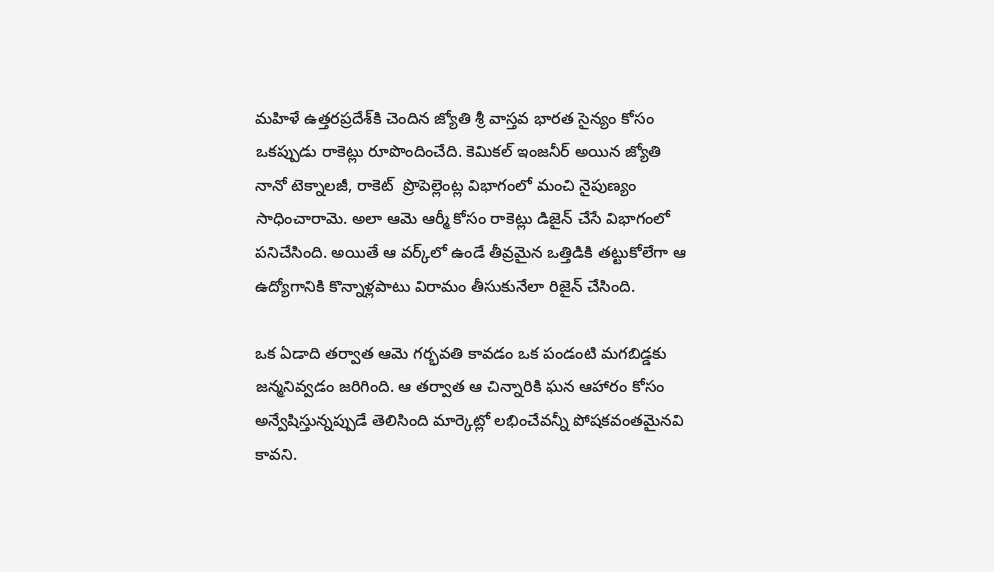మహిళే ఉత్తరప్రదేశ్‌కి చెందిన జ్యోతి శ్రీ వాస్తవ భారత సైన్యం కోసం ఒకప్పుడు రాకెట్లు రూపొందించేది. కెమికల్‌ ఇంజనీర్‌ అయిన జ్యోతి నానో టెక్నాలజీ, రాకెట్‌  ప్రొపెల్లెంట్ల విభాగంలో మంచి నైపుణ్యం సాధించారామె. అలా ఆమె ఆర్మీ కోసం రాకెట్లు డిజైన్‌ చేసే విభాగంలో పనిచేసింది. అయితే ఆ వర్క్‌లో ఉండే తీవ్రమైన ఒత్తిడికి తట్టుకోలేగా ఆ ఉద్యోగానికి కొన్నాళ్లపాటు విరామం తీసుకునేలా రిజైన్‌ చేసింది.

ఒక ఏడాది తర్వాత ఆమె గర్భవతి కావడం ఒక పండంటి మగబిడ్డకు జన్మనివ్వడం జరిగింది. ఆ తర్వాత ఆ చిన్నారికి ఘన ఆహారం కోసం అన్వేషిస్తున్నప్పుడే తెలిసింది మార్కెట్లో లభించేవన్నీ పోషకవంతమైనవి కావని.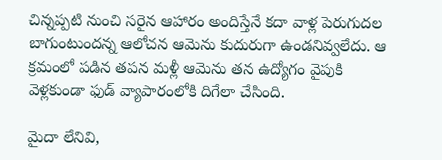చిన్నప్పటి నుంచి సరైన ఆహారం అందిస్తేనే కదా వాళ్ల పెరుగుదల బాగుంటుందన్న ఆలోచన ఆమెను కుదురుగా ఉండనివ్వలేదు. ఆ క్రమంలో పడిన తపన మళ్లీ ఆమెను తన ఉద్యోగం వైపుకి వెళ్లకుండా ఫుడ్‌ వ్యాపారంలోకి దిగేలా చేసింది.

మైదా లేనివి,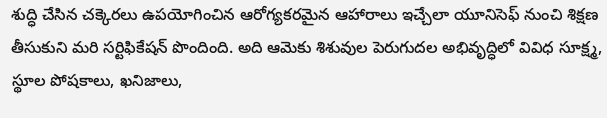శుద్ధి చేసిన చక్కెరలు ఉపయోగించిన ఆరోగ్యకరమైన ఆహారాలు ఇచ్చేలా యూనిసెఫ్ నుంచి శిక్షణ తీసుకుని మరి సర్టిఫికేషన్‌ పొందింది. అది ఆమెకు శిశువుల పెరుగుదల అభివృద్ధిలో వివిధ సూక్ష్మ, స్థూల పోషకాలు, ఖనిజాలు,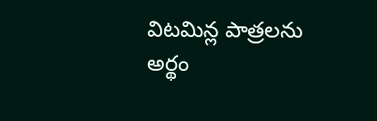విటమిన్ల పాత్రలను అర్థం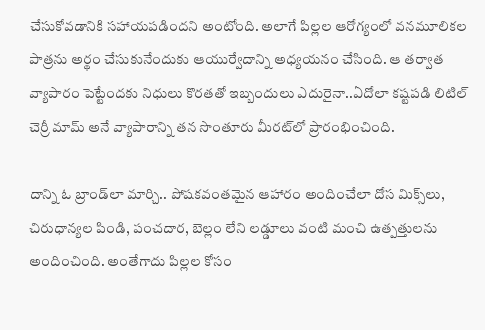చేసుకోవడానికి సహాయపడిందని అంటోంది. అలాగే పిల్లల ఆరోగ్యంలో వనమూలికల పాత్రను అర్థం చేసుకునేందుకు ఆయుర్వేదాన్ని అధ్యయనం చేసింది. ఆ తర్వాత వ్యాపారం పెట్టేందకు నిధులు కొరతతో ఇబ్బందులు ఎదురైనా..ఏదోలా కష్టపడి లిటిల్‌ చెర్రీ మామ్‌ అనే వ్యాపారాన్ని తన సొంతూరు మీరట్‌లో ప్రారంభించింది.

దాన్ని ఓ బ్రాండ్‌లా మార్చి.. పోషకవంతమైన ఆహారం అందించేలా దోస మిక్స్‌లు, చిరుధాన్యల పిండి, పంచదార, బెల్లం లేని లడ్డూలు వంటి మంచి ఉత్పత్తులను అందించింది. అంతేగాదు పిల్లల కోసం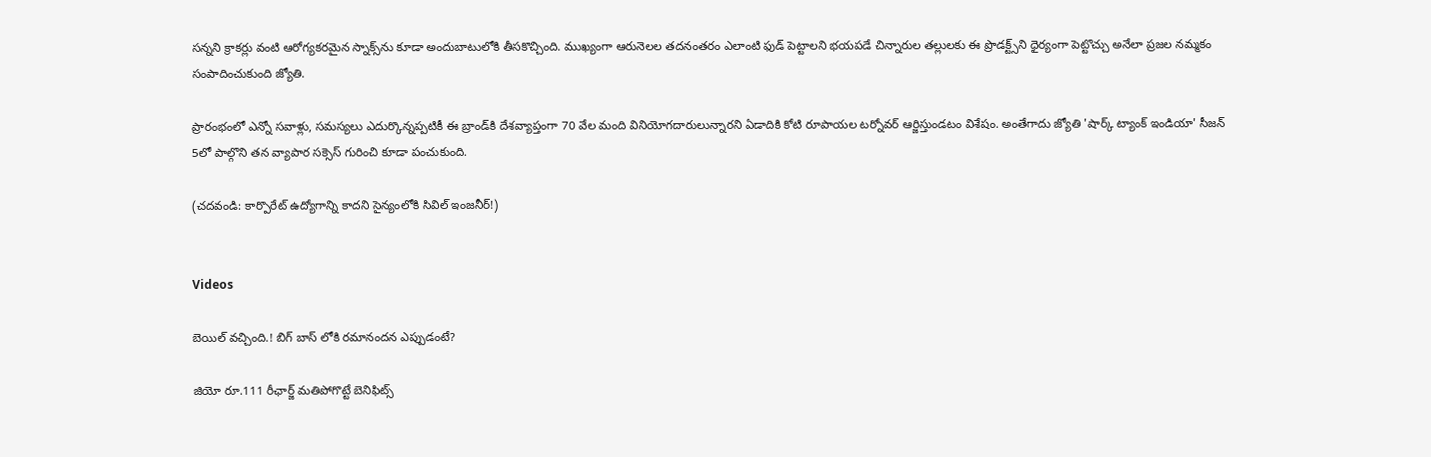సన్నని క్రాకర్లు వంటి ఆరోగ్యకరమైన స్నాక్స్‌ను కూడా అందుబాటులోకి తీసకొచ్చింది. ముఖ్యంగా ఆరునెలల తదనంతరం ఎలాంటి ఫుడ్‌ పెట్టాలని భయపడే చిన్నారుల తల్లులకు ఈ ప్రొడక్ట్స్‌ని ధైర్యంగా పెట్టొచ్చు అనేలా ప్రజల నమ్మకం సంపాదించుకుంది జ్యోతి.

ప్రారంభంలో ఎన్నో సవాళ్లు, సమస్యలు ఎదుర్కొన్నప్పటికీ ఈ బ్రాండ్‌కి దేశవ్యాప్తంగా 70 వేల మంది వినియోగదారులున్నారని ఏడాదికి కోటి రూపాయల టర్నోవర్‌ ఆర్జిస్తుండటం విశేషం. అంతేగాదు జ్యోతి 'షార్క్ ట్యాంక్ ఇండియా' సీజన్ 5లో పాల్గొని తన వ్యాపార సక్సెస్‌ గురించి కూడా పంచుకుంది.

(చదవండి: కార్పొరేట్‌ ఉద్యోగాన్ని కాదని సైన్యంలోకి సివిల్‌ ఇంజనీర్‌!)


Videos

బెయిల్ వచ్చింది.! బిగ్ బాస్ లోకి రమానందన ఎప్పుడంటే?

జియో రూ.111 రీఛార్జ్ మతిపోగొట్టే బెనిఫిట్స్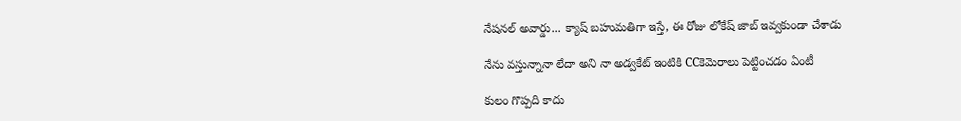నేషనల్ అవార్డు... క్యాష్ బహుమతిగా ఇస్తే, ఈ రోజు లోకేష్ జాబ్ ఇవ్వకుండా చేశాడు

నేను వస్తున్నానా లేదా అని నా అడ్వకేట్ ఇంటికి CCకెమెరాలు పెట్టించడం ఏంటీ

కులం గొప్పది కాదు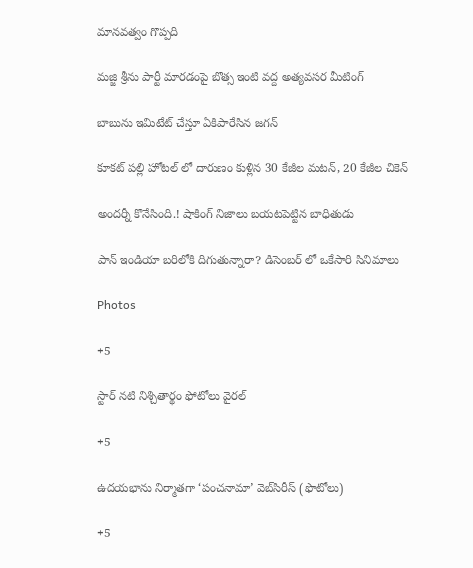మానవత్వం గొప్పది

మజ్జి శ్రీను పార్టీ మారడంపై బొత్స ఇంటి వద్ద అత్యవసర మీటింగ్

బాబును ఇమిటేట్ చేస్తూ ఏకిపారేసిన జగన్

కూకట్ పల్లి హోటల్ లో దారుణం కుళ్లిన 30 కేజీల మటన్, 20 కేజీల చికెన్

అందర్నీ కొనేసింది.! షాకింగ్ నిజాలు బయటపెట్టిన బాధితుడు

పాన్ ఇండియా బరిలోకి దిగుతున్నారా? డిసెంబర్ లో ఒకేసారి సినిమాలు

Photos

+5

స్టార్‌ నటి నిశ్చితార్థం ఫోటోలు వైరల్‌

+5

ఉదయభాను నిర్మాతగా ‘పంచనామా’ వెబ్‌సిరీస్‌ (ఫొటోలు)

+5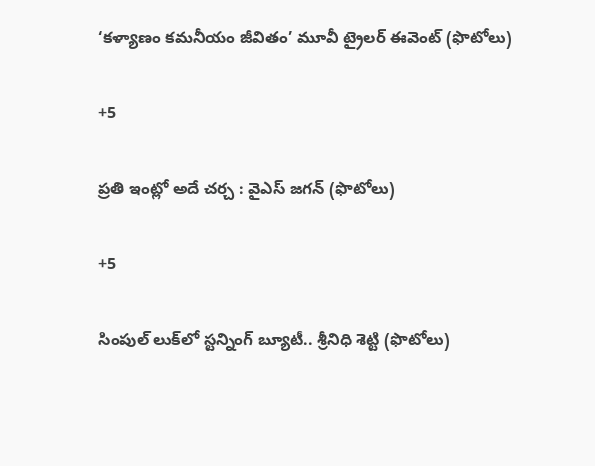‘కళ్యాణం కమనీయం జీవితం’ మూవీ ట్రైలర్‌ ఈవెంట్‌ (ఫొటోలు)

+5

ప్రతి ఇంట్లో అదే చర్చ : వైఎస్‌ జగన్‌ (ఫొటోలు)

+5

సింపుల్ లుక్‌లో స్టన్నింగ్ బ్యూటీ.. శ్రీనిధి శెట్టి (ఫొటోలు)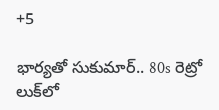+5

భార్యతో సుకుమార్.. 80s రెట్రో లుక్‌లో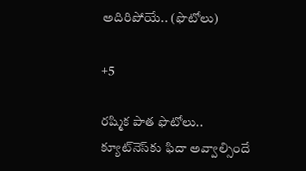అదిరిపోయే.. (ఫొటోలు)

+5

రష్మిక పాత ఫొటోలు.. క్యూట్‌నెస్‌కు ఫిదా అవ్వాల్సిందే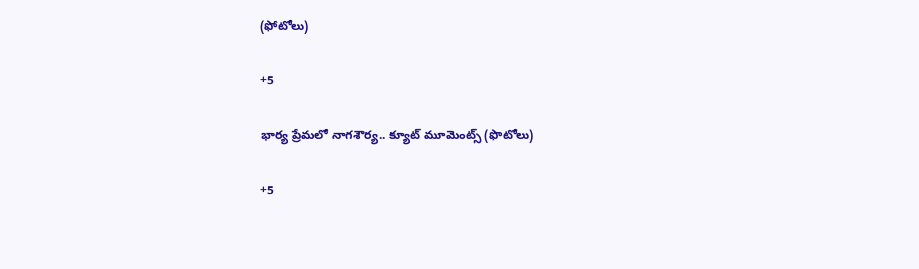(ఫోటోలు)

+5

భార్య ప్రేమలో నాగశౌర్య.. క్యూట్‌ మూమెంట్స్‌ (ఫొటోలు)

+5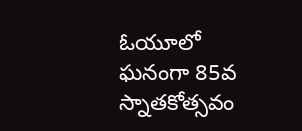ఓయూలో ఘనంగా 85వ స్నాతకోత్సవం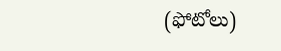(ఫోటోలు)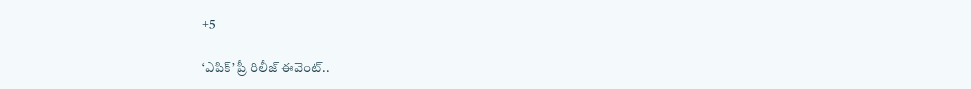+5

‘ఎపిక్’ ప్రీ రిలీజ్ ఈవెంట్..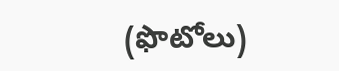(ఫొటోలు)